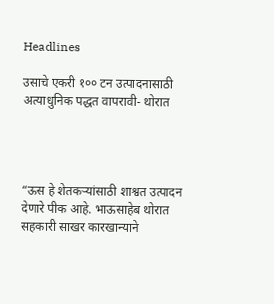Headlines

उसाचे एकरी १०० टन उत्पादनासाठी अत्याधुनिक पद्धत वापरावी- थोरात




“ऊस हे शेतकऱ्यांसाठी शाश्वत उत्पादन देणारे पीक आहे. भाऊसाहेब थोरात सहकारी साखर कारखान्याने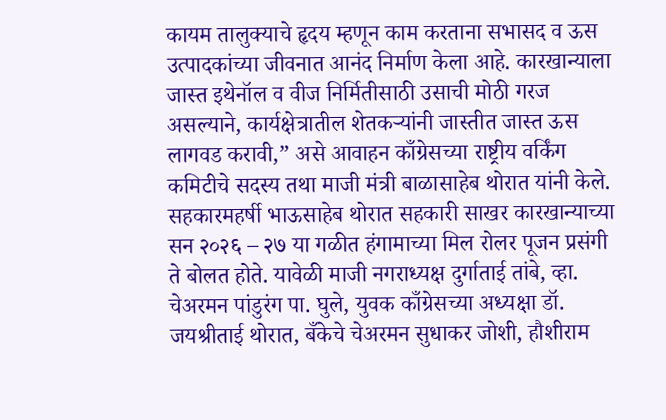कायम तालुक्याचे हृदय म्हणून काम करताना सभासद व ऊस उत्पादकांच्या जीवनात आनंद निर्माण केला आहे. कारखान्याला जास्त इथेनॉल व वीज निर्मितीसाठी उसाची मोठी गरज असल्याने, कार्यक्षेत्रातील शेतकऱ्यांनी जास्तीत जास्त ऊस लागवड करावी,” असे आवाहन काँग्रेसच्या राष्ट्रीय वर्किंग कमिटीचे सदस्य तथा माजी मंत्री बाळासाहेब थोरात यांनी केले. सहकारमहर्षी भाऊसाहेब थोरात सहकारी साखर कारखान्याच्या सन २०२६ – २७ या गळीत हंगामाच्या मिल रोलर पूजन प्रसंगी ते बोलत होते. यावेळी माजी नगराध्यक्ष दुर्गाताई तांबे, व्हा. चेअरमन पांडुरंग पा. घुले, युवक काँग्रेसच्या अध्यक्षा डॉ. जयश्रीताई थोरात, बँकेचे चेअरमन सुधाकर जोशी, हौशीराम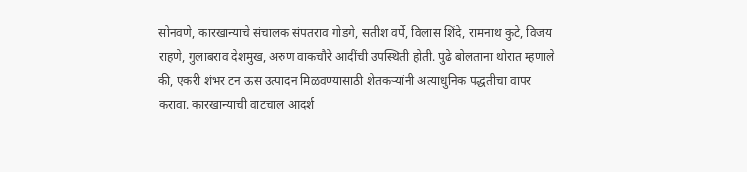सोनवणे, कारखान्याचे संचालक संपतराव गोडगे, सतीश वर्पे, विलास शिंदे, रामनाथ कुटे, विजय राहणे, गुलाबराव देशमुख, अरुण वाकचौरे आदींची उपस्थिती होती. पुढे बोलताना थोरात म्हणाले की, एकरी शंभर टन ऊस उत्पादन मिळवण्यासाठी शेतकऱ्यांनी अत्याधुनिक पद्धतीचा वापर करावा. कारखान्याची वाटचाल आदर्श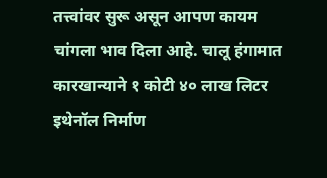तत्त्वांवर सुरू असून आपण कायम चांगला भाव दिला आहे. चालू हंगामात कारखान्याने १ कोटी ४० लाख लिटर इथेनॉल निर्माण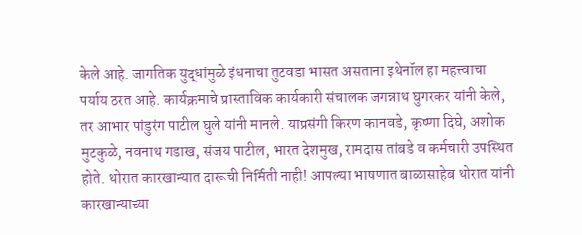केले आहे. जागतिक युद्धांमुळे इंधनाचा तुटवडा भासत असताना इथेनॉल हा महत्त्वाचा पर्याय ठरत आहे. कार्यक्रमाचे प्रास्ताविक कार्यकारी संचालक जगन्नाथ घुगरकर यांनी केले, तर आभार पांडुरंग पाटील घुले यांनी मानले. याप्रसंगी किरण कानवडे, कृष्णा दिघे, अशोक मुटकुळे, नवनाथ गडाख, संजय पाटील, भारत देशमुख, रामदास तांबडे व कर्मचारी उपस्थित होते. थोरात कारखान्यात दारूची निर्मिती नाही! आपल्या भाषणात बाळासाहेब थोरात यांनी कारखान्याच्या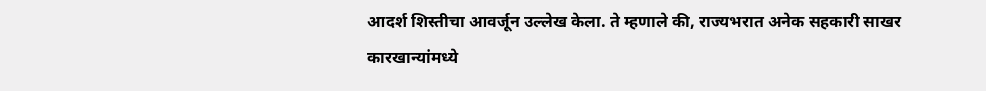आदर्श शिस्तीचा आवर्जून उल्लेख केला. ते म्हणाले की, राज्यभरात अनेक सहकारी साखर कारखान्यांमध्ये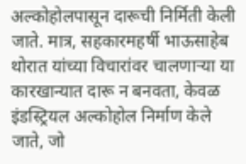अल्कोहोलपासून दारूची निर्मिती केली जाते. मात्र, सहकारमहर्षी भाऊसाहेब थोरात यांच्या विचारांवर चालणाऱ्या या कारखान्यात दारू न बनवता, केवळ इंडस्ट्रियल अल्कोहोल निर्माण केले जाते, जो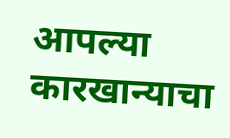आपल्या कारखान्याचा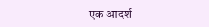एक आदर्श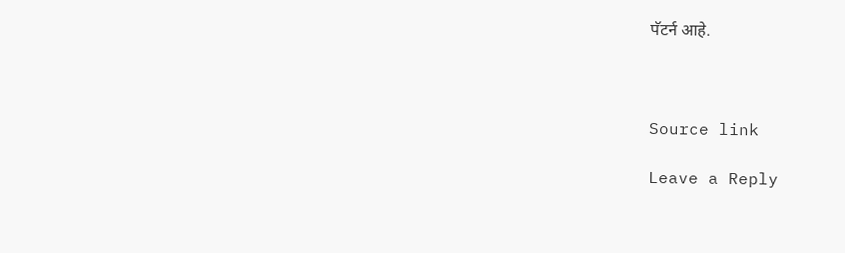पॅटर्न आहे.



Source link

Leave a Reply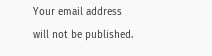Your email address will not be published.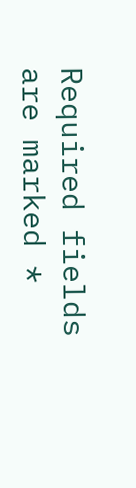Required fields are marked *